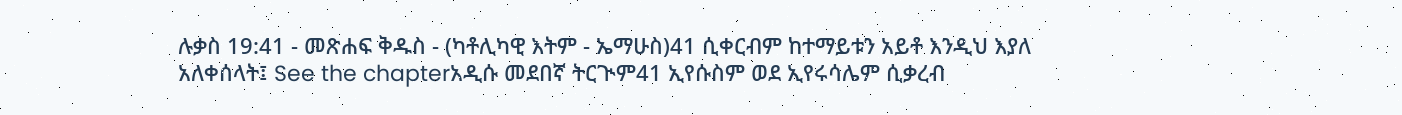ሉቃስ 19:41 - መጽሐፍ ቅዱስ - (ካቶሊካዊ እትም - ኤማሁስ)41 ሲቀርብም ከተማይቱን አይቶ እንዲህ እያለ አለቀሰላት፤ See the chapterአዲሱ መደበኛ ትርጒም41 ኢየሱስም ወደ ኢየሩሳሌም ሲቃረብ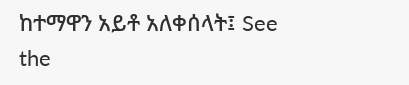ከተማዋን አይቶ አለቀሰላት፤ See the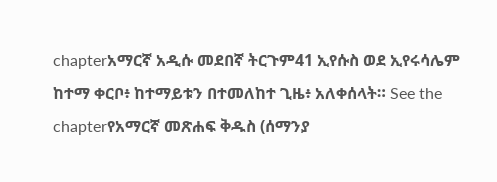chapterአማርኛ አዲሱ መደበኛ ትርጉም41 ኢየሱስ ወደ ኢየሩሳሌም ከተማ ቀርቦ፥ ከተማይቱን በተመለከተ ጊዜ፥ አለቀሰላት። See the chapterየአማርኛ መጽሐፍ ቅዱስ (ሰማንያ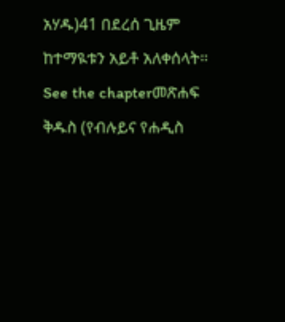አሃዱ)41 በደረሰ ጊዜም ከተማዪቱን አይቶ አለቀሰላት። See the chapterመጽሐፍ ቅዱስ (የብሉይና የሐዲስ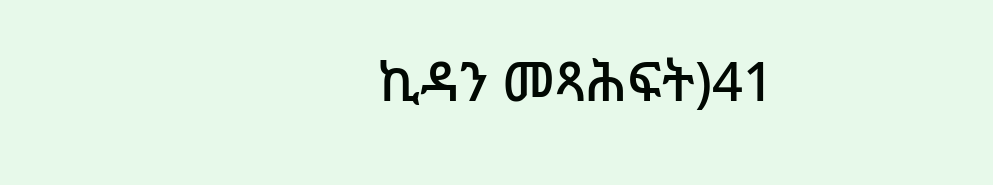ኪዳን መጻሕፍት)41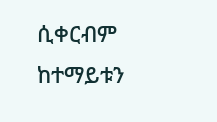ሲቀርብም ከተማይቱን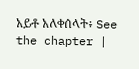አይቶ አለቀሰላት፥ See the chapter |